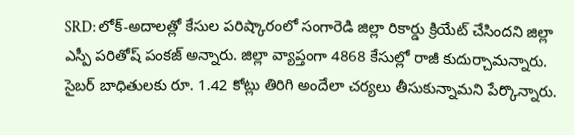SRD: లోక్-అదాలత్లో కేసుల పరిష్కారంలో సంగారెడి జిల్లా రికార్డు క్రియేట్ చేసిందని జిల్లా ఎస్పీ పరితోష్ పంకజ్ అన్నారు. జిల్లా వ్యాప్తంగా 4868 కేసుల్లో రాజీ కుదుర్చామన్నారు. సైబర్ బాధితులకు రూ. 1.42 కోట్లు తిరిగి అందేలా చర్యలు తీసుకున్నామని పేర్కొన్నారు.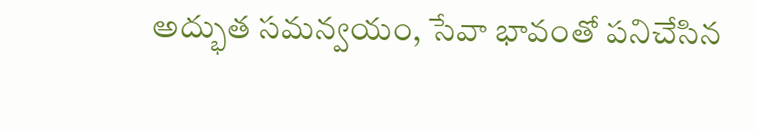అద్భుత సమన్వయం, సేవా భావంతో పనిచేసిన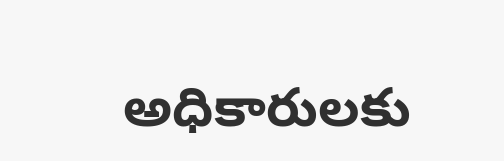అధికారులకు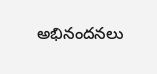అభినందనలు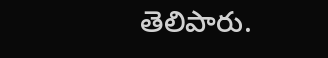తెలిపారు.